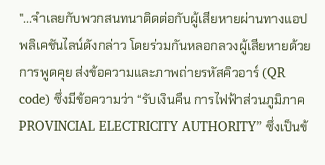"...จำเลยกับพวกสนทนาติดต่อกับผู้เสียหายผ่านทางแอปพลิเคชันไลน์ดังกล่าว โดยร่วมกันหลอกลวงผู้เสียหายด้วยการพูดคุย ส่งข้อความและภาพถ่ายรหัสคิวอาร์ (QR code) ซึ่งมีข้อความว่า “รับเงินคืน การไฟฟ้าส่วนภูมิภาค PROVINCIAL ELECTRICITY AUTHORITY” ซึ่งเป็นข้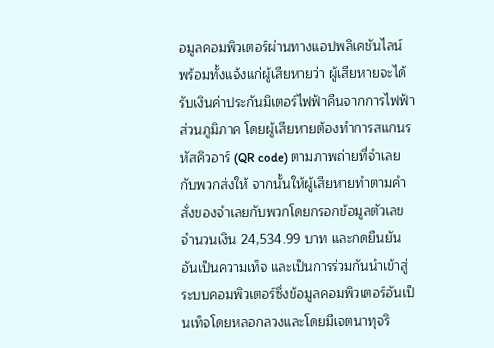อมูลคอมพิวเตอร์ผ่านทางแอปพลิเคชันไลน์ พร้อมทั้งแจ้งแก่ผู้เสียหายว่า ผู้เสียหายจะได้รับเงินค่าประกันมิเตอร์ไฟฟ้าคืนจากการไฟฟ้าส่วนภูมิภาค โดยผู้เสียหายต้องทำการสแกนรหัสคิวอาร์ (QR code) ตามภาพถ่ายที่จำเลยกับพวกส่งให้ จากนั้นให้ผู้เสียหายทำตามคำสั่งของจำเลยกับพวกโดยกรอกข้อมูลตัวเลข จำนวนเงิน 24,534.99 บาท และกดยืนยัน อันเป็นความเท็จ และเป็นการร่วมกันนำเข้าสู่ระบบคอมพิวเตอร์ซึ่งข้อมูลคอมพิวเตอร์อันเป็นเท็จโดยหลอกลวงและโดยมีเจตนาทุจริ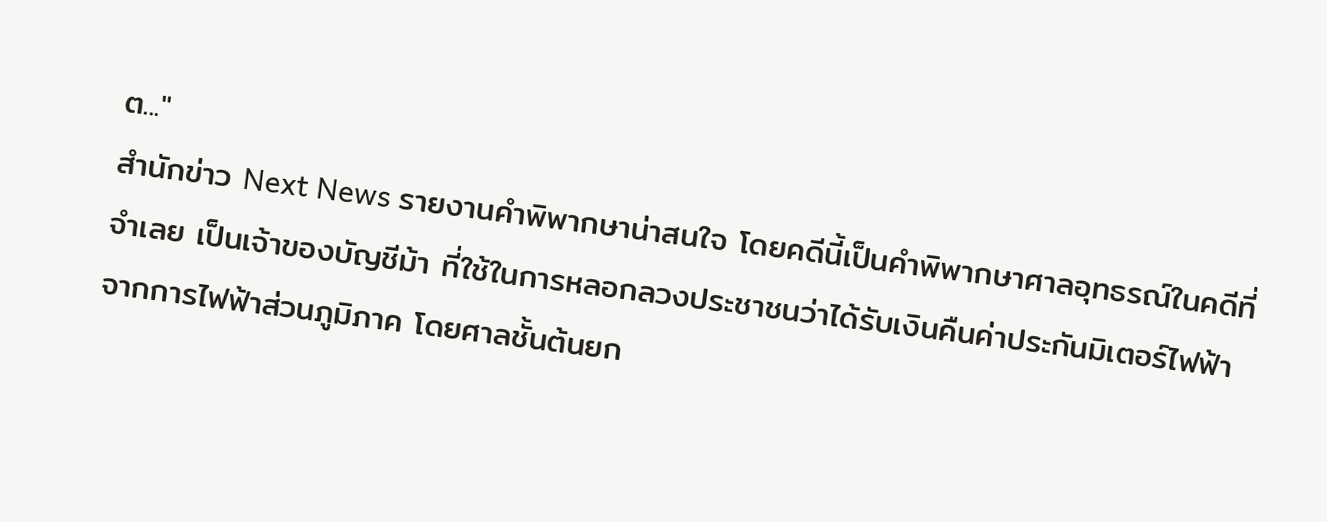ต..."
สำนักข่าว Next News รายงานคำพิพากษาน่าสนใจ โดยคดีนี้เป็นคำพิพากษาศาลอุทธรณ์ในคดีที่จำเลย เป็นเจ้าของบัญชีม้า ที่ใช้ในการหลอกลวงประชาชนว่าได้รับเงินคืนค่าประกันมิเตอร์ไฟฟ้าจากการไฟฟ้าส่วนภูมิภาค โดยศาลชั้นต้นยก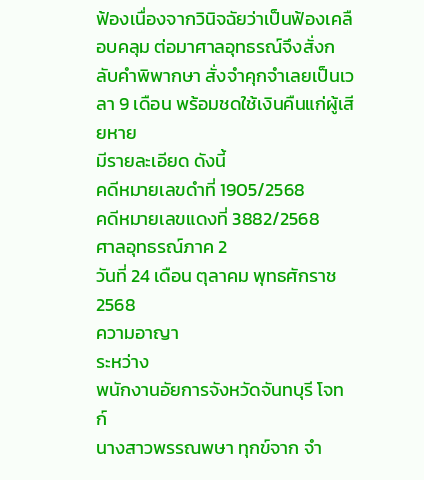ฟ้องเนื่องจากวินิจฉัยว่าเป็นฟ้องเคลือบคลุม ต่อมาศาลอุทธรณ์จึงสั่งกลับคำพิพากษา สั่งจำคุกจำเลยเป็นเวลา 9 เดือน พร้อมชดใช้เงินคืนแก่ผู้เสียหาย
มีรายละเอียด ดังนี้
คดีหมายเลขดำที่ 1905/2568
คดีหมายเลขแดงที่ 3882/2568
ศาลอุทธรณ์ภาค 2
วันที่ 24 เดือน ตุลาคม พุทธศักราช 2568
ความอาญา
ระหว่าง
พนักงานอัยการจังหวัดจันทบุรี โจทก์
นางสาวพรรณพษา ทุกข์จาก จำ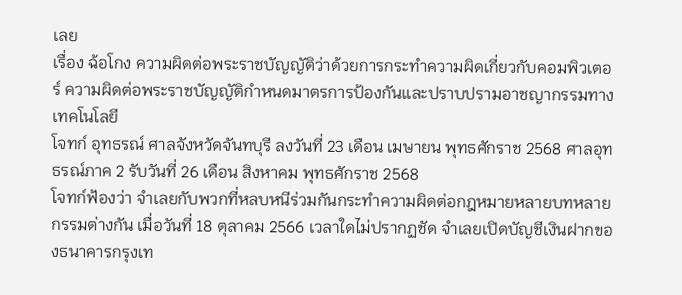เลย
เรื่อง ฉ้อโกง ความผิดต่อพระราชบัญญัติว่าด้วยการกระทำความผิดเกี่ยวกับคอมพิวเตอร์ ความผิดต่อพระราชบัญญัติกำหนดมาตรการป้องกันและปราบปรามอาชญากรรมทางเทคโนโลยี
โจทก์ อุทธรณ์ ศาลจังหวัดจันทบุรี ลงวันที่ 23 เดือน เมษายน พุทธศักราช 2568 ศาลอุทธรณ์ภาค 2 รับวันที่ 26 เดือน สิงหาคม พุทธศักราช 2568
โจทก์ฟ้องว่า จำเลยกับพวกที่หลบหนีร่วมกันกระทำความผิดต่อกฎหมายหลายบทหลายกรรมต่างกัน เมื่อวันที่ 18 ตุลาคม 2566 เวลาใดไม่ปรากฏชัด จำเลยเปิดบัญชีเงินฝากของธนาคารกรุงเท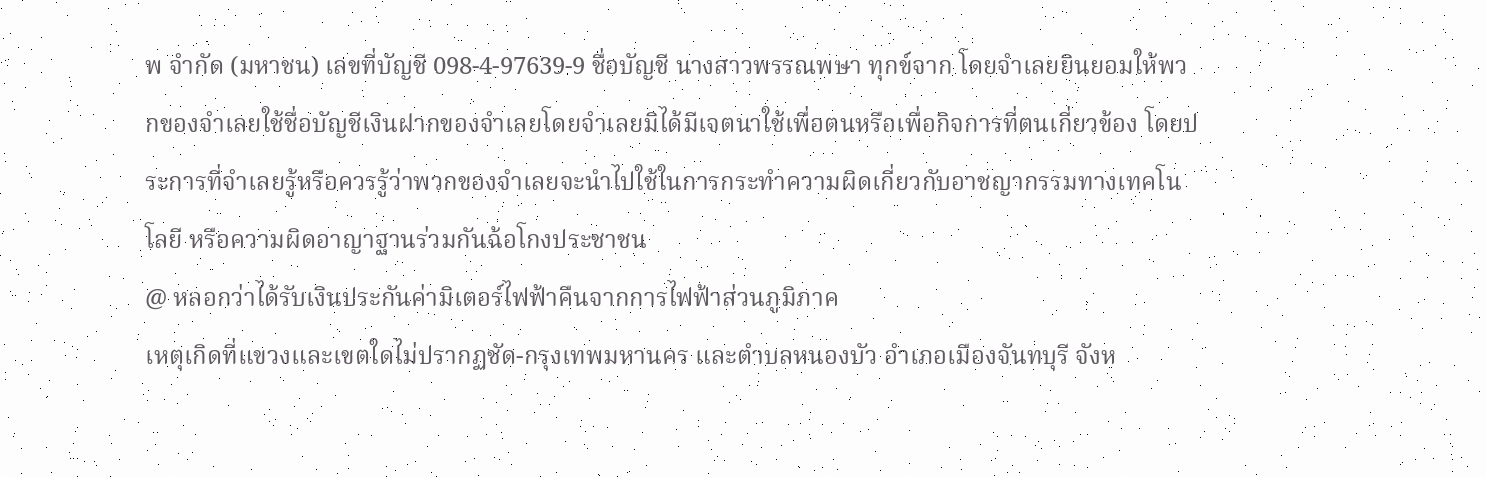พ จำกัด (มหาชน) เลขที่บัญชี 098-4-97639-9 ชื่อบัญชี นางสาวพรรณพษา ทุกข์จาก โดยจำเลยยินยอมให้พวกของจำเลยใช้ชื่อบัญชีเงินฝากของจำเลยโดยจำเลยมิได้มีเจตนาใช้เพื่อตนหรือเพื่อกิจการที่ตนเกี่ยวข้อง โดยประการที่จำเลยรู้หรือควรรู้ว่าพวกของจำเลยจะนำไปใช้ในการกระทำความผิดเกี่ยวกับอาชญากรรมทางเทคโนโลยี หรือความผิดอาญาฐานร่วมกันฉ้อโกงประชาชน
@ หลอกว่าได้รับเงินประกันค่ามิเตอร์ไฟฟ้าคืนจากการไฟฟ้าส่วนภูมิภาค
เหตุเกิดที่แขวงและเขตใดไม่ปรากฏชัด-กรุงเทพมหานคร และตำบลหนองบัว อำเภอเมืองจันทบุรี จังห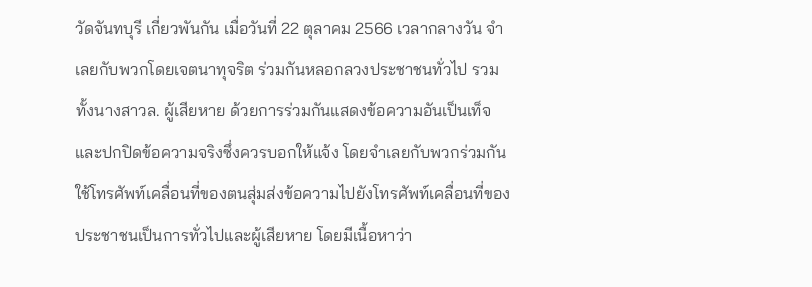วัดจันทบุรี เกี่ยวพันกัน เมื่อวันที่ 22 ตุลาคม 2566 เวลากลางวัน จำเลยกับพวกโดยเจตนาทุจริต ร่วมกันหลอกลวงประชาชนทั่วไป รวมทั้งนางสาวล. ผู้เสียหาย ด้วยการร่วมกันแสดงข้อความอันเป็นเท็จ และปกปิดข้อความจริงซึ่งควรบอกให้แจ้ง โดยจำเลยกับพวกร่วมกันใช้โทรศัพท์เคลื่อนที่ของตนสุ่มส่งข้อความไปยังโทรศัพท์เคลื่อนที่ของประชาชนเป็นการทั่วไปและผู้เสียหาย โดยมีเนื้อหาว่า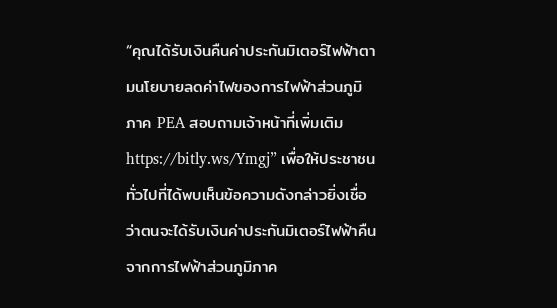“คุณได้รับเงินคืนค่าประกันมิเตอร์ไฟฟ้าตามนโยบายลดค่าไฟของการไฟฟ้าส่วนภูมิภาค PEA สอบถามเจ้าหน้าที่เพิ่มเติม https://bitly.ws/Ymgj” เพื่อให้ประชาชนทั่วไปที่ได้พบเห็นข้อความดังกล่าวยิ่งเชื่อว่าตนจะได้รับเงินค่าประกันมิเตอร์ไฟฟ้าคืนจากการไฟฟ้าส่วนภูมิภาค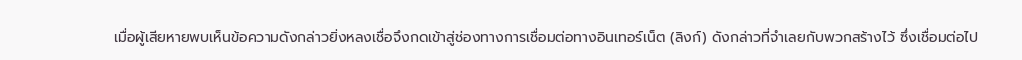เมื่อผู้เสียหายพบเห็นข้อความดังกล่าวยิ่งหลงเชื่อจึงกดเข้าสู่ช่องทางการเชื่อมต่อทางอินเทอร์เน็ต (ลิงก์) ดังกล่าวที่จำเลยกับพวกสร้างไว้ ซึ่งเชื่อมต่อไป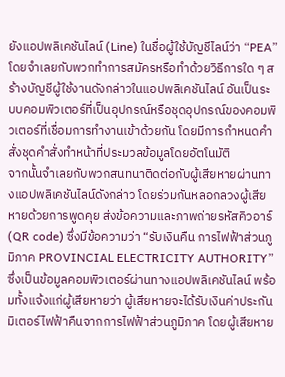ยังแอปพลิเคชันไลน์ (Line) ในชื่อผู้ใช้บัญชีไลน์ว่า “PEA” โดยจำเลยกับพวกทำการสมัครหรือทำด้วยวิธีการใด ๆ สร้างบัญชีผู้ใช้งานดังกล่าวในแอปพลิเคชันไลน์ อันเป็นระบบคอมพิวเตอร์ที่เป็นอุปกรณ์หรือชุดอุปกรณ์ของคอมพิวเตอร์ที่เชื่อมการทำงานเข้าด้วยกัน โดยมีการกำหนดคำสั่งชุดคำสั่งทำหน้าที่ประมวลข้อมูลโดยอัตโนมัติ
จากนั้นจำเลยกับพวกสนทนาติดต่อกับผู้เสียหายผ่านทางแอปพลิเคชันไลน์ดังกล่าว โดยร่วมกันหลอกลวงผู้เสียหายด้วยการพูดคุย ส่งข้อความและภาพถ่ายรหัสคิวอาร์ (QR code) ซึ่งมีข้อความว่า “รับเงินคืน การไฟฟ้าส่วนภูมิภาค PROVINCIAL ELECTRICITY AUTHORITY” ซึ่งเป็นข้อมูลคอมพิวเตอร์ผ่านทางแอปพลิเคชันไลน์ พร้อมทั้งแจ้งแก่ผู้เสียหายว่า ผู้เสียหายจะได้รับเงินค่าประกันมิเตอร์ไฟฟ้าคืนจากการไฟฟ้าส่วนภูมิภาค โดยผู้เสียหาย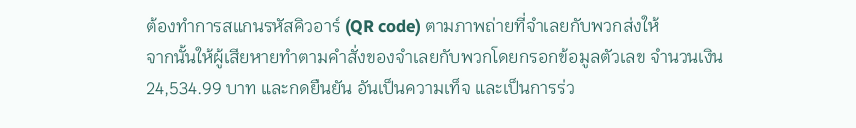ต้องทำการสแกนรหัสคิวอาร์ (QR code) ตามภาพถ่ายที่จำเลยกับพวกส่งให้
จากนั้นให้ผู้เสียหายทำตามคำสั่งของจำเลยกับพวกโดยกรอกข้อมูลตัวเลข จำนวนเงิน 24,534.99 บาท และกดยืนยัน อันเป็นความเท็จ และเป็นการร่ว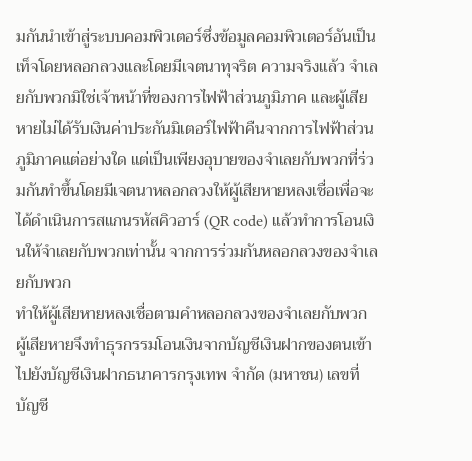มกันนำเข้าสู่ระบบคอมพิวเตอร์ซึ่งข้อมูลคอมพิวเตอร์อันเป็นเท็จโดยหลอกลวงและโดยมีเจตนาทุจริต ความจริงแล้ว จำเลยกับพวกมิใช่เจ้าหน้าที่ของการไฟฟ้าส่วนภูมิภาค และผู้เสียหายไม่ได้รับเงินค่าประกันมิเตอร์ไฟฟ้าคืนจากการไฟฟ้าส่วนภูมิภาคแต่อย่างใด แต่เป็นเพียงอุบายของจำเลยกับพวกที่ร่วมกันทำขึ้นโดยมีเจตนาหลอกลวงให้ผู้เสียหายหลงเชื่อเพื่อจะได้ดำเนินการสแกนรหัสคิวอาร์ (QR code) แล้วทำการโอนเงินให้จำเลยกับพวกเท่านั้น จากการร่วมกันหลอกลวงของจำเลยกับพวก
ทำให้ผู้เสียหายหลงเชื่อตามคำหลอกลวงของจำเลยกับพวก ผู้เสียหายจึงทำธุรกรรมโอนเงินจากบัญชีเงินฝากของตนเข้าไปยังบัญชีเงินฝากธนาคารกรุงเทพ จำกัด (มหาชน) เลขที่บัญชี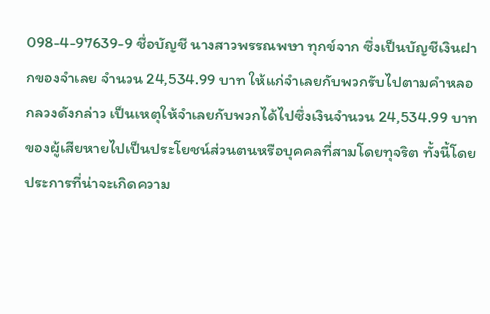098-4-97639-9 ชื่อบัญชี นางสาวพรรณพษา ทุกข์จาก ซึ่งเป็นบัญชีเงินฝากของจำเลย จำนวน 24,534.99 บาท ให้แก่จำเลยกับพวกรับไปตามคำหลอกลวงดังกล่าว เป็นเหตุให้จำเลยกับพวกได้ไปซึ่งเงินจำนวน 24,534.99 บาท ของผู้เสียหายไปเป็นประโยชน์ส่วนตนหรือบุคคลที่สามโดยทุจริต ทั้งนี้โดยประการที่น่าจะเกิดความ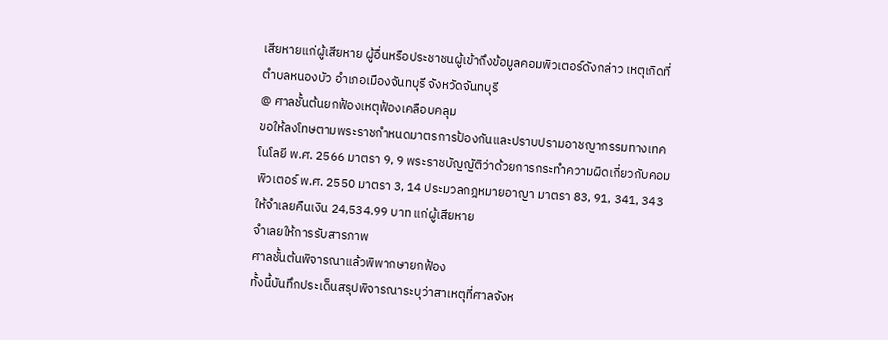เสียหายแก่ผู้เสียหาย ผู้อื่นหรือประชาชนผู้เข้าถึงข้อมูลคอมพิวเตอร์ดังกล่าว เหตุเกิดที่ตำบลหนองบัว อำเภอเมืองจันทบุรี จังหวัดจันทบุรี
@ ศาลชั้นต้นยกฟ้องเหตุฟ้องเคลือบคลุม
ขอให้ลงโทษตามพระราชกำหนดมาตรการป้องกันและปราบปรามอาชญากรรมทางเทคโนโลยี พ.ศ. 2566 มาตรา 9, 9 พระราชบัญญัติว่าด้วยการกระทำความผิดเกี่ยวกับคอมพิวเตอร์ พ.ศ. 2550 มาตรา 3, 14 ประมวลกฎหมายอาญา มาตรา 83, 91, 341, 343 ให้จำเลยคืนเงิน 24,534.99 บาท แก่ผู้เสียหาย
จำเลยให้การรับสารภาพ
ศาลชั้นต้นพิจารณาแล้วพิพากษายกฟ้อง
ทั้งนี้บันทึกประเด็นสรุปพิจารณาระบุว่าสาเหตุที่ศาลจังห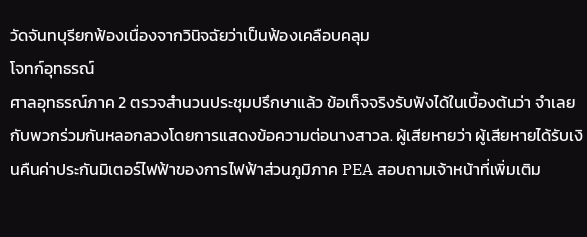วัดจันทบุรียกฟ้องเนื่องจากวินิจฉัยว่าเป็นฟ้องเคลือบคลุม
โจทก์อุทธรณ์
ศาลอุทธรณ์ภาค 2 ตรวจสำนวนประชุมปรึกษาแล้ว ข้อเท็จจริงรับฟังได้ในเบื้องต้นว่า จำเลยกับพวกร่วมกันหลอกลวงโดยการแสดงข้อความต่อนางสาวล. ผู้เสียหายว่า ผู้เสียหายได้รับเงินคืนค่าประกันมิเตอร์ไฟฟ้าของการไฟฟ้าส่วนภูมิภาค PEA สอบถามเจ้าหน้าที่เพิ่มเติม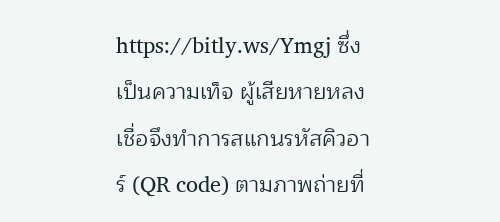https://bitly.ws/Ymgj ซึ่งเป็นความเท็จ ผู้เสียหายหลงเชื่อจึงทำการสแกนรหัสคิวอาร์ (QR code) ตามภาพถ่ายที่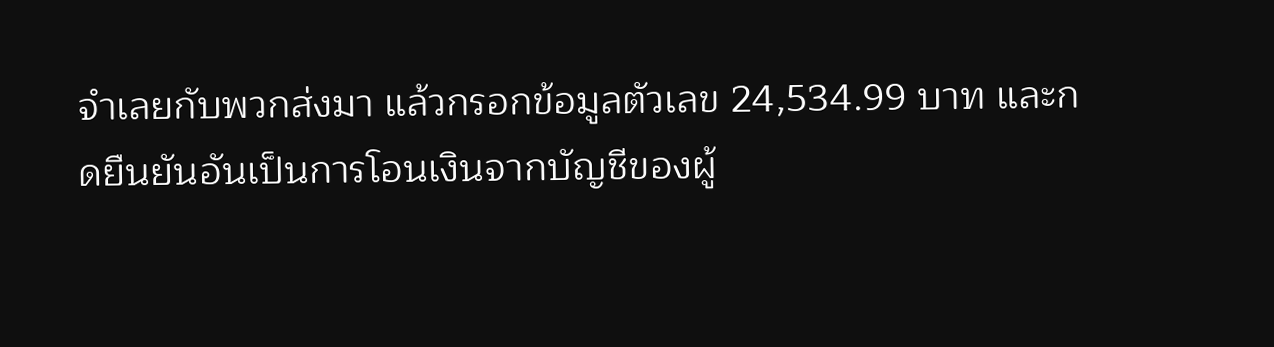จำเลยกับพวกส่งมา แล้วกรอกข้อมูลตัวเลข 24,534.99 บาท และกดยืนยันอันเป็นการโอนเงินจากบัญชีของผู้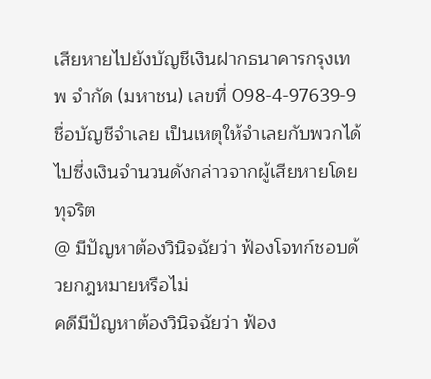เสียหายไปยังบัญชีเงินฝากธนาคารกรุงเทพ จำกัด (มหาชน) เลขที่ 098-4-97639-9 ชื่อบัญชีจำเลย เป็นเหตุให้จำเลยกับพวกได้ไปซึ่งเงินจำนวนดังกล่าวจากผู้เสียหายโดยทุจริต
@ มีปัญหาต้องวินิจฉัยว่า ฟ้องโจทก์ชอบด้วยกฎหมายหรือไม่
คดีมีปัญหาต้องวินิจฉัยว่า ฟ้อง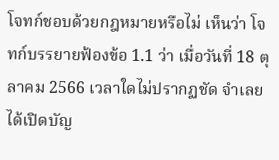โจทก์ชอบด้วยกฎหมายหรือไม่ เห็นว่า โจทก์บรรยายฟ้องข้อ 1.1 ว่า เมื่อวันที่ 18 ตุลาคม 2566 เวลาใดไม่ปรากฏชัด จำเลยได้เปิดบัญ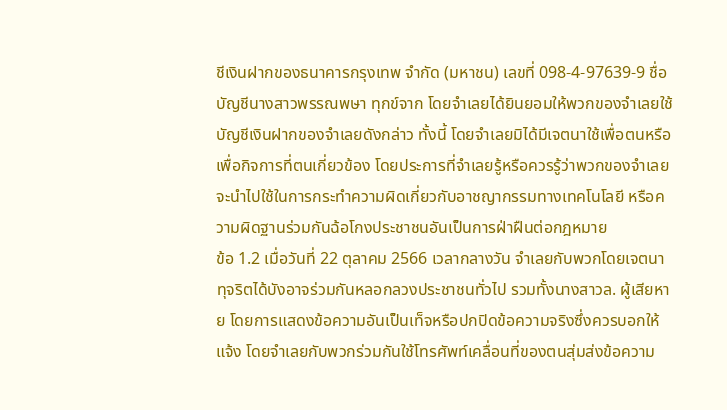ชีเงินฝากของธนาคารกรุงเทพ จำกัด (มหาชน) เลขที่ 098-4-97639-9 ชื่อบัญชีนางสาวพรรณพษา ทุกข์จาก โดยจำเลยได้ยินยอมให้พวกของจำเลยใช้บัญชีเงินฝากของจำเลยดังกล่าว ทั้งนี้ โดยจำเลยมิได้มีเจตนาใช้เพื่อตนหรือเพื่อกิจการที่ตนเกี่ยวข้อง โดยประการที่จำเลยรู้หรือควรรู้ว่าพวกของจำเลยจะนำไปใช้ในการกระทำความผิดเกี่ยวกับอาชญากรรมทางเทคโนโลยี หรือความผิดฐานร่วมกันฉ้อโกงประชาชนอันเป็นการฝ่าฝืนต่อกฎหมาย
ข้อ 1.2 เมื่อวันที่ 22 ตุลาคม 2566 เวลากลางวัน จำเลยกับพวกโดยเจตนาทุจริตได้บังอาจร่วมกันหลอกลวงประชาชนทั่วไป รวมทั้งนางสาวล. ผู้เสียหาย โดยการแสดงข้อความอันเป็นเท็จหรือปกปิดข้อความจริงซึ่งควรบอกให้แจ้ง โดยจำเลยกับพวกร่วมกันใช้โทรศัพท์เคลื่อนที่ของตนสุ่มส่งข้อความ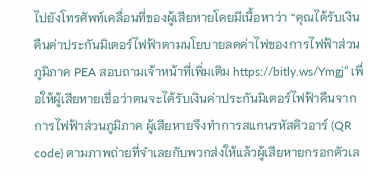ไปยังโทรศัพท์เคลื่อนที่ของผู้เสียหายโดยมีเนื้อหาว่า “คุณได้รับเงินคืนค่าประกันมิเตอร์ไฟฟ้าตามนโยบายลดค่าไฟของการไฟฟ้าส่วนภูมิภาค PEA สอบถามเจ้าหน้าที่เพิ่มเติม https://bitly.ws/Ymgj” เพื่อให้ผู้เสียหายเชื่อว่าตนจะได้รับเงินค่าประกันมิเตอร์ไฟฟ้าคืนจากการไฟฟ้าส่วนภูมิภาค ผู้เสียหายจึงทำการสแกนรหัสคิวอาร์ (QR code) ตามภาพถ่ายที่จำเลยกับพวกส่งให้แล้วผู้เสียหายกรอกตัวเล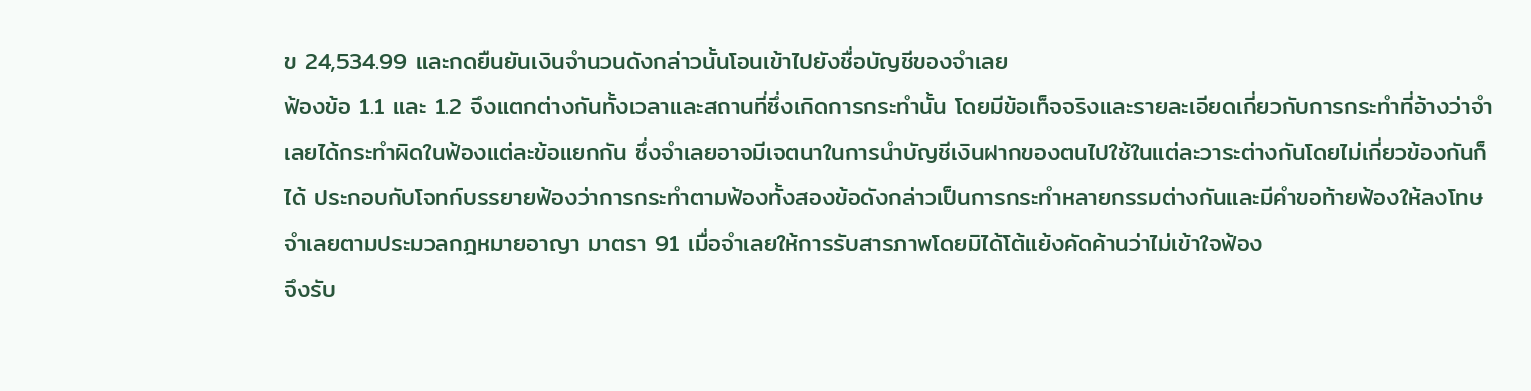ข 24,534.99 และกดยืนยันเงินจำนวนดังกล่าวนั้นโอนเข้าไปยังชื่อบัญชีของจำเลย
ฟ้องข้อ 1.1 และ 1.2 จึงแตกต่างกันทั้งเวลาและสถานที่ซึ่งเกิดการกระทำนั้น โดยมีข้อเท็จจริงและรายละเอียดเกี่ยวกับการกระทำที่อ้างว่าจำเลยได้กระทำผิดในฟ้องแต่ละข้อแยกกัน ซึ่งจำเลยอาจมีเจตนาในการนำบัญชีเงินฝากของตนไปใช้ในแต่ละวาระต่างกันโดยไม่เกี่ยวข้องกันก็ได้ ประกอบกับโจทก์บรรยายฟ้องว่าการกระทำตามฟ้องทั้งสองข้อดังกล่าวเป็นการกระทำหลายกรรมต่างกันและมีคำขอท้ายฟ้องให้ลงโทษจำเลยตามประมวลกฎหมายอาญา มาตรา 91 เมื่อจำเลยให้การรับสารภาพโดยมิได้โต้แย้งคัดค้านว่าไม่เข้าใจฟ้อง
จึงรับ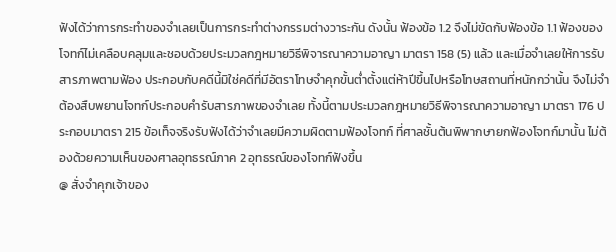ฟังได้ว่าการกระทำของจำเลยเป็นการกระทำต่างกรรมต่างวาระกัน ดังนั้น ฟ้องข้อ 1.2 จึงไม่ขัดกับฟ้องข้อ 1.1 ฟ้องของโจทก์ไม่เคลือบคลุมและชอบด้วยประมวลกฎหมายวิธีพิจารณาความอาญา มาตรา 158 (5) แล้ว และเมื่อจำเลยให้การรับสารภาพตามฟ้อง ประกอบกับคดีนี้มิใช่คดีที่มีอัตราโทษจำคุกขั้นต่ำตั้งแต่ห้าปีขึ้นไปหรือโทษสถานที่หนักกว่านั้น จึงไม่จำต้องสืบพยานโจทก์ประกอบคำรับสารภาพของจำเลย ทั้งนี้ตามประมวลกฎหมายวิธีพิจารณาความอาญา มาตรา 176 ประกอบมาตรา 215 ข้อเท็จจริงรับฟังได้ว่าจำเลยมีความผิดตามฟ้องโจทก์ ที่ศาลชั้นต้นพิพากษายกฟ้องโจทก์มานั้น ไม่ต้องด้วยความเห็นของศาลอุทธรณ์ภาค 2 อุทธรณ์ของโจทก์ฟังขึ้น
@ สั่งจำคุกเจ้าของ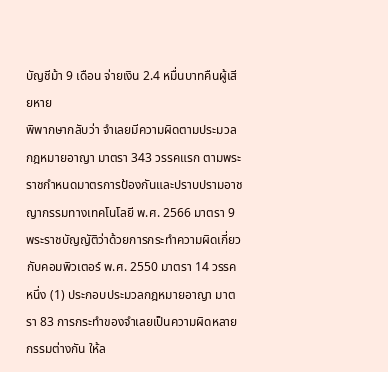บัญชีม้า 9 เดือน จ่ายเงิน 2.4 หมื่นบาทคืนผู้เสียหาย
พิพากษากลับว่า จำเลยมีความผิดตามประมวลกฎหมายอาญา มาตรา 343 วรรคแรก ตามพระราชกำหนดมาตรการป้องกันและปราบปรามอาชญากรรมทางเทคโนโลยี พ.ศ. 2566 มาตรา 9 พระราชบัญญัติว่าด้วยการกระทำความผิดเกี่ยวกับคอมพิวเตอร์ พ.ศ. 2550 มาตรา 14 วรรคหนึ่ง (1) ประกอบประมวลกฎหมายอาญา มาตรา 83 การกระทำของจำเลยเป็นความผิดหลายกรรมต่างกัน ให้ล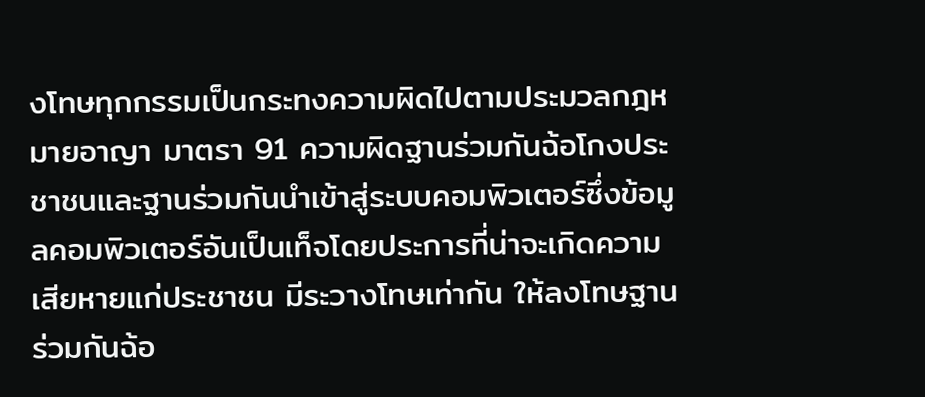งโทษทุกกรรมเป็นกระทงความผิดไปตามประมวลกฎหมายอาญา มาตรา 91 ความผิดฐานร่วมกันฉ้อโกงประชาชนและฐานร่วมกันนำเข้าสู่ระบบคอมพิวเตอร์ซึ่งข้อมูลคอมพิวเตอร์อันเป็นเท็จโดยประการที่น่าจะเกิดความเสียหายแก่ประชาชน มีระวางโทษเท่ากัน ให้ลงโทษฐานร่วมกันฉ้อ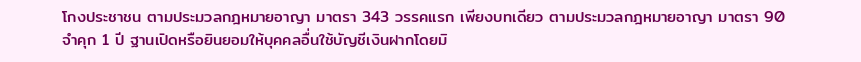โกงประชาชน ตามประมวลกฎหมายอาญา มาตรา 343 วรรคแรก เพียงบทเดียว ตามประมวลกฎหมายอาญา มาตรา 90
จำคุก 1 ปี ฐานเปิดหรือยินยอมให้บุคคลอื่นใช้บัญชีเงินฝากโดยมิ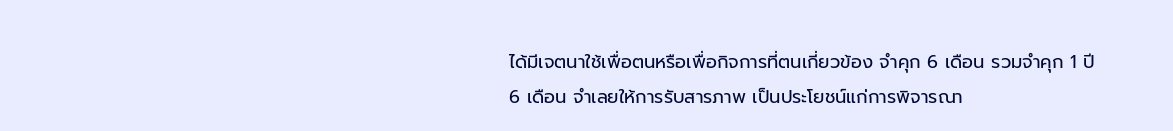ได้มีเจตนาใช้เพื่อตนหรือเพื่อกิจการที่ตนเกี่ยวข้อง จำคุก 6 เดือน รวมจำคุก 1 ปี 6 เดือน จำเลยให้การรับสารภาพ เป็นประโยชน์แก่การพิจารณา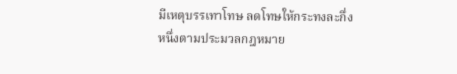มีเหตุบรรเทาโทษ ลดโทษให้กระทงละกึ่งหนึ่งตามประมวลกฎหมาย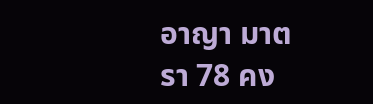อาญา มาตรา 78 คง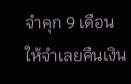จำคุก 9 เดือน ให้จำเลยคืนเงิน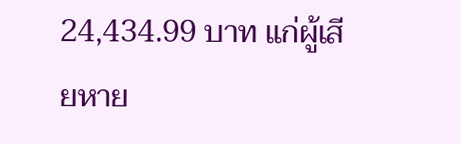24,434.99 บาท แก่ผู้เสียหาย